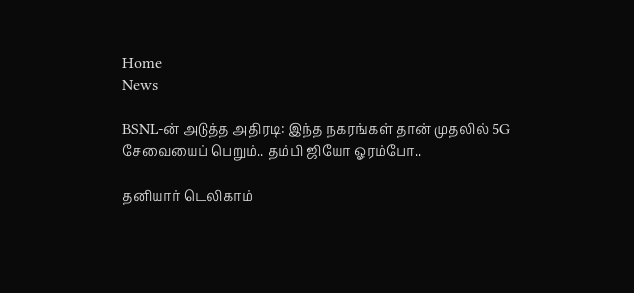Home
News

BSNL-ன் அடுத்த அதிரடி: இந்த நகரங்கள் தான் முதலில் 5G சேவையைப் பெறும்.. தம்பி ஜியோ ஓரம்போ..

தனியார் டெலிகாம்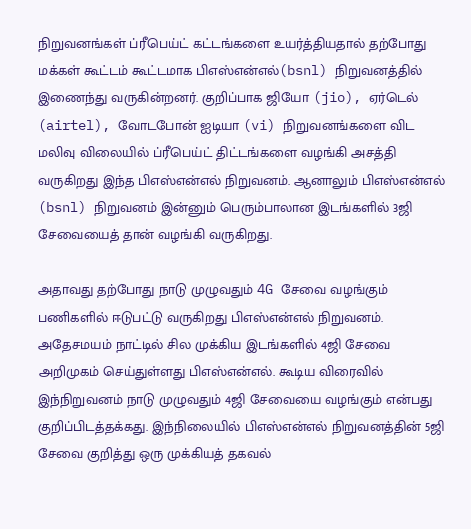நிறுவனங்கள் ப்ரீபெய்ட் கட்டங்களை உயர்த்தியதால் தற்போது மக்கள் கூட்டம் கூட்டமாக பிஎஸ்என்எல்(bsnl) நிறுவனத்தில் இணைந்து வருகின்றனர். குறிப்பாக ஜியோ (jio), ஏர்டெல் (airtel), வோடபோன் ஐடியா (vi) நிறுவனங்களை விட மலிவு விலையில் ப்ரீபெய்ட் திட்டங்களை வழங்கி அசத்தி வருகிறது இந்த பிஎஸ்என்எல் நிறுவனம். ஆனாலும் பிஎஸ்என்எல் (bsnl) நிறுவனம் இன்னும் பெரும்பாலான இடங்களில் 3ஜி சேவையைத் தான் வழங்கி வருகிறது.

அதாவது தற்போது நாடு முழுவதும் 4G சேவை வழங்கும் பணிகளில் ஈடுபட்டு வருகிறது பிஎஸ்என்எல் நிறுவனம். அதேசமயம் நாட்டில் சில முக்கிய இடங்களில் 4ஜி சேவை அறிமுகம் செய்துள்ளது பிஎஸ்என்எல். கூடிய விரைவில் இந்நிறுவனம் நாடு முழுவதும் 4ஜி சேவையை வழங்கும் என்பது குறிப்பிடத்தக்கது. இந்நிலையில் பிஎஸ்என்எல் நிறுவனத்தின் 5ஜி சேவை குறித்து ஒரு முக்கியத் தகவல்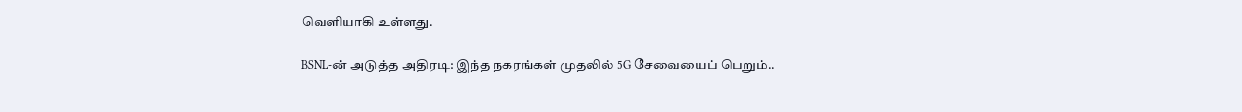வெளியாகி உள்ளது.

BSNL-ன் அடுத்த அதிரடி: இந்த நகரங்கள் முதலில் 5G சேவையைப் பெறும்..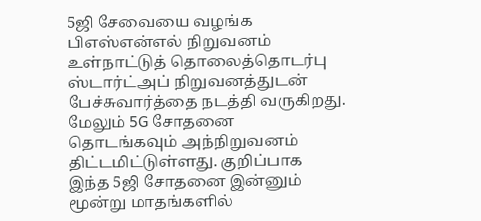5ஜி சேவையை வழங்க பிஎஸ்என்எல் நிறுவனம் உள்நாட்டுத் தொலைத்தொடர்பு ஸ்டார்ட்அப் நிறுவனத்துடன் பேச்சுவார்த்தை நடத்தி வருகிறது. மேலும் 5G சோதனை தொடங்கவும் அந்நிறுவனம் திட்டமிட்டுள்ளது. குறிப்பாக இந்த 5ஜி சோதனை இன்னும் மூன்று மாதங்களில்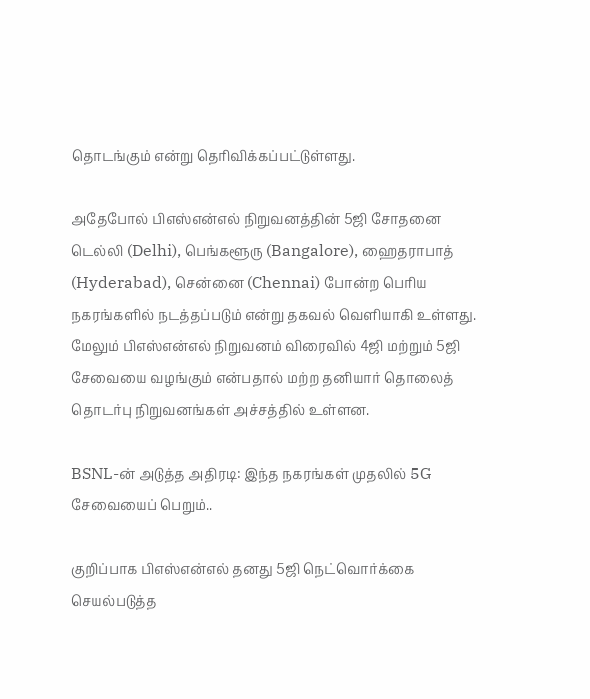தொடங்கும் என்று தெரிவிக்கப்பட்டுள்ளது.

அதேபோல் பிஎஸ்என்எல் நிறுவனத்தின் 5ஜி சோதனை டெல்லி (Delhi), பெங்களூரு (Bangalore), ஹைதராபாத் (Hyderabad), சென்னை (Chennai) போன்ற பெரிய நகரங்களில் நடத்தப்படும் என்று தகவல் வெளியாகி உள்ளது. மேலும் பிஎஸ்என்எல் நிறுவனம் விரைவில் 4ஜி மற்றும் 5ஜி சேவையை வழங்கும் என்பதால் மற்ற தனியார் தொலைத் தொடர்பு நிறுவனங்கள் அச்சத்தில் உள்ளன.

BSNL-ன் அடுத்த அதிரடி: இந்த நகரங்கள் முதலில் 5G சேவையைப் பெறும்..

குறிப்பாக பிஎஸ்என்எல் தனது 5ஜி நெட்வொர்க்கை செயல்படுத்த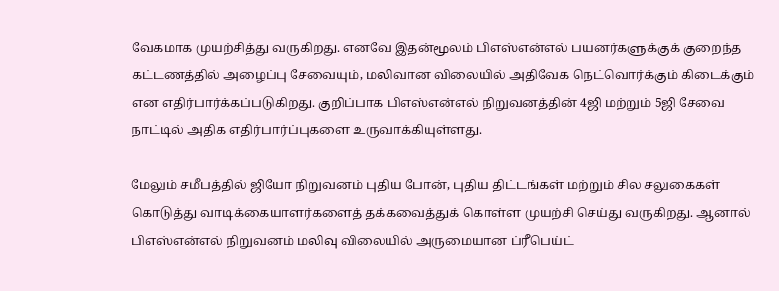வேகமாக முயற்சித்து வருகிறது. எனவே இதன்மூலம் பிஎஸ்என்எல் பயனர்களுக்குக் குறைந்த கட்டணத்தில் அழைப்பு சேவையும், மலிவான விலையில் அதிவேக நெட்வொர்க்கும் கிடைக்கும் என எதிர்பார்க்கப்படுகிறது. குறிப்பாக பிஎஸ்என்எல் நிறுவனத்தின் 4ஜி மற்றும் 5ஜி சேவை நாட்டில் அதிக எதிர்பார்ப்புகளை உருவாக்கியுள்ளது.

மேலும் சமீபத்தில் ஜியோ நிறுவனம் புதிய போன், புதிய திட்டங்கள் மற்றும் சில சலுகைகள் கொடுத்து வாடிக்கையாளர்களைத் தக்கவைத்துக் கொள்ள முயற்சி செய்து வருகிறது. ஆனால் பிஎஸ்என்எல் நிறுவனம் மலிவு விலையில் அருமையான ப்ரீபெய்ட்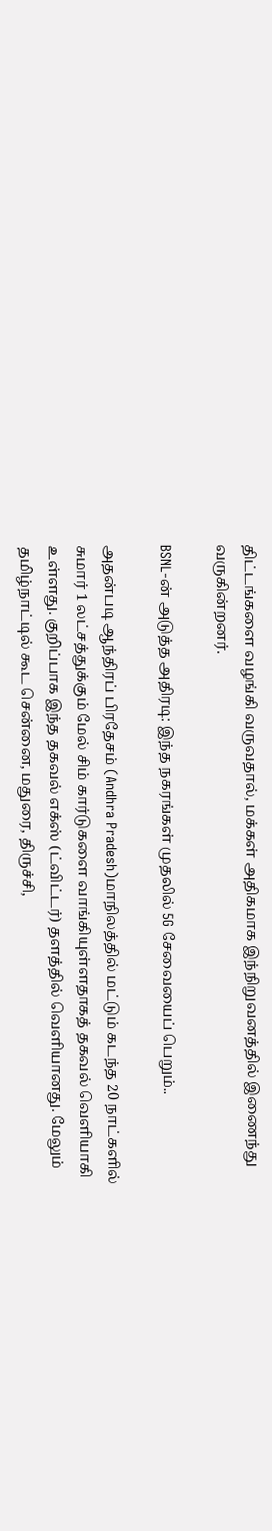திட்டங்களை வழங்கி வருவதால், மக்கள் அதிகமாக இந்நிறுவனத்தில் இணைந்து வருகின்றனர்.

BSNL-ன் அடுத்த அதிரடி: இந்த நகரங்கள் முதலில் 5G சேவையைப் பெறும்..

அதன்படி ஆந்திரப் பிரதேசம் (Andhra Pradesh)மாநிலத்தில் மட்டும் கடந்த 20 நாட்களில் சுமார் 1 லட்சத்துக்கும் மேல் சிம் கார்டுகளை வாங்கியுள்ளதாகத் தகவல் வெளியாகி உள்ளது. குறிப்பாக இந்த தகவல் எக்ஸ் (ட்விட்டர்) தளத்தில் வெளியானது. மேலும் தமிழ்நாட்டில் கூட சென்னை, மதுரை, திருச்சி,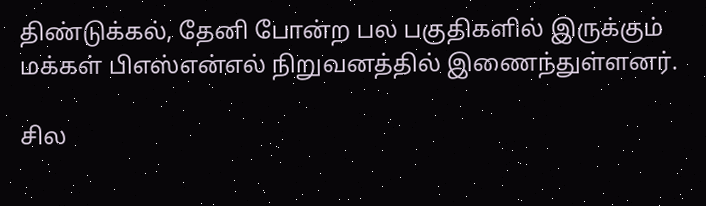திண்டுக்கல், தேனி போன்ற பல பகுதிகளில் இருக்கும் மக்கள் பிஎஸ்என்எல் நிறுவனத்தில் இணைந்துள்ளனர்.

சில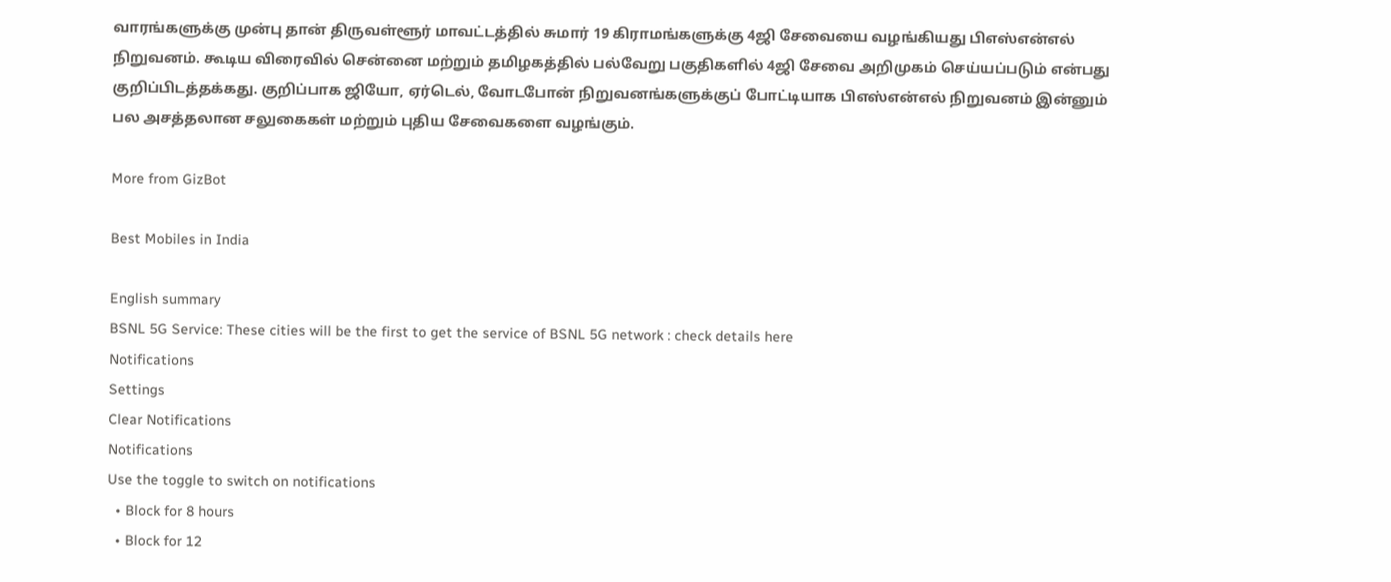வாரங்களுக்கு முன்பு தான் திருவள்ளூர் மாவட்டத்தில் சுமார் 19 கிராமங்களுக்கு 4ஜி சேவையை வழங்கியது பிஎஸ்என்எல் நிறுவனம். கூடிய விரைவில் சென்னை மற்றும் தமிழகத்தில் பல்வேறு பகுதிகளில் 4ஜி சேவை அறிமுகம் செய்யப்படும் என்பது குறிப்பிடத்தக்கது. குறிப்பாக ஜியோ, ஏர்டெல், வோடபோன் நிறுவனங்களுக்குப் போட்டியாக பிஎஸ்என்எல் நிறுவனம் இன்னும் பல அசத்தலான சலுகைகள் மற்றும் புதிய சேவைகளை வழங்கும்.

More from GizBot

Best Mobiles in India

English summary
BSNL 5G Service: These cities will be the first to get the service of BSNL 5G network : check details here
Notifications
Settings
Clear Notifications
Notifications
Use the toggle to switch on notifications
  • Block for 8 hours
  • Block for 12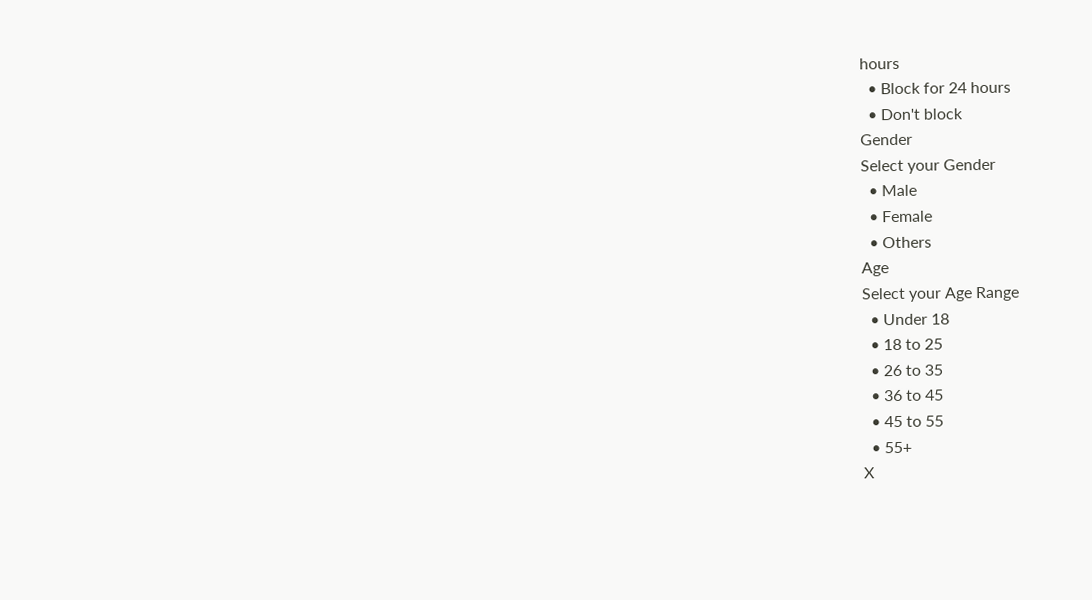hours
  • Block for 24 hours
  • Don't block
Gender
Select your Gender
  • Male
  • Female
  • Others
Age
Select your Age Range
  • Under 18
  • 18 to 25
  • 26 to 35
  • 36 to 45
  • 45 to 55
  • 55+
X